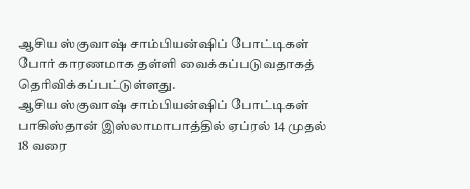ஆசிய ஸ்குவாஷ் சாம்பியன்ஷிப் போட்டிகள் போர் காரணமாக தள்ளி வைக்கப்படுவதாகத் தெரிவிக்கப்பட்டுள்ளது.
ஆசிய ஸ்குவாஷ் சாம்பியன்ஷிப் போட்டிகள் பாகிஸ்தான் இஸ்லாமாபாத்தில் ஏப்ரல் 14 முதல் 18 வரை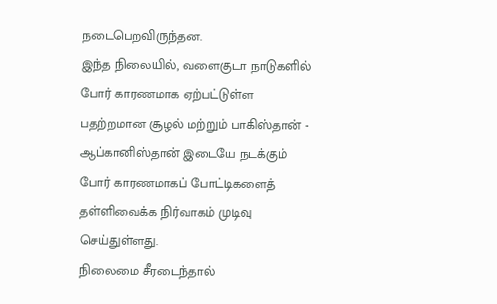நடைபெறவிருந்தன.
இந்த நிலையில், வளைகுடா நாடுகளில் போர் காரணமாக ஏற்பட்டுள்ள பதற்றமான சூழல் மற்றும் பாகிஸ்தான் - ஆப்கானிஸ்தான் இடையே நடக்கும் போர் காரணமாகப் போட்டிகளைத் தள்ளிவைக்க நிர்வாகம் முடிவு செய்துள்ளது.
நிலைமை சீரடைந்தால்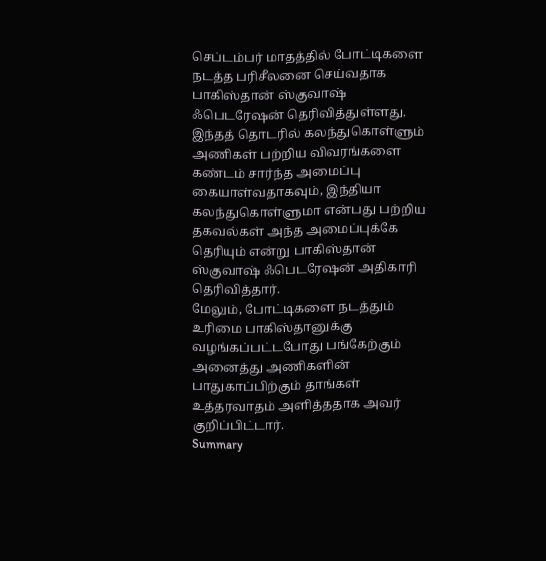செப்டம்பர் மாதத்தில் போட்டிகளை நடத்த பரிசீலனை செய்வதாக பாகிஸ்தான் ஸ்குவாஷ் ஃபெடரேஷன் தெரிவித்துள்ளது.
இந்தத் தொடரில் கலந்துகொள்ளும் அணிகள் பற்றிய விவரங்களை கண்டம் சார்ந்த அமைப்பு கையாள்வதாகவும், இந்தியா கலந்துகொள்ளுமா என்பது பற்றிய தகவல்கள் அந்த அமைப்புக்கே தெரியும் என்று பாகிஸ்தான் ஸ்குவாஷ் ஃபெடரேஷன் அதிகாரி தெரிவித்தார்.
மேலும், போட்டிகளை நடத்தும் உரிமை பாகிஸ்தானுக்கு வழங்கப்பட்டபோது பங்கேற்கும் அனைத்து அணிகளின் பாதுகாப்பிற்கும் தாங்கள் உத்தரவாதம் அளித்ததாக அவர் குறிப்பிட்டார்.
Summary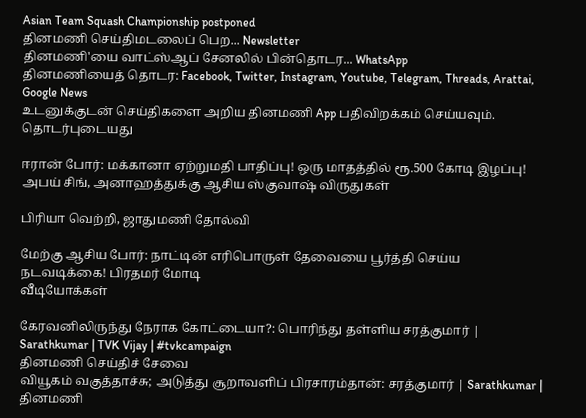Asian Team Squash Championship postponed
தினமணி செய்திமடலைப் பெற... Newsletter
தினமணி'யை வாட்ஸ்ஆப் சேனலில் பின்தொடர... WhatsApp
தினமணியைத் தொடர: Facebook, Twitter, Instagram, Youtube, Telegram, Threads, Arattai, Google News
உடனுக்குடன் செய்திகளை அறிய தினமணி App பதிவிறக்கம் செய்யவும்.
தொடர்புடையது

ஈரான் போர்: மக்கானா ஏற்றுமதி பாதிப்பு! ஒரு மாதத்தில் ரூ.500 கோடி இழப்பு!
அபய் சிங், அனாஹத்துக்கு ஆசிய ஸ்குவாஷ் விருதுகள்

பிரியா வெற்றி, ஜாதுமணி தோல்வி

மேற்கு ஆசிய போர்: நாட்டின் எரிபொருள் தேவையை பூர்த்தி செய்ய நடவடிக்கை! பிரதமர் மோடி
வீடியோக்கள்

கேரவனிலிருந்து நேராக கோட்டையா?: பொரிந்து தள்ளிய சரத்குமார் | Sarathkumar | TVK Vijay | #tvkcampaign
தினமணி செய்திச் சேவை
வியூகம் வகுத்தாச்சு; அடுத்து சூறாவளிப் பிரசாரம்தான்: சரத்குமார் | Sarathkumar |
தினமணி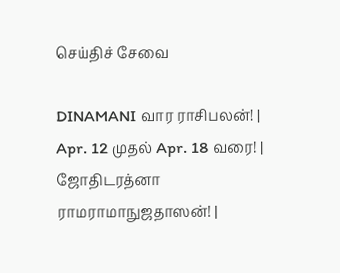செய்திச் சேவை

DINAMANI வார ராசிபலன்! | Apr. 12 முதல் Apr. 18 வரை! | ஜோதிடரத்னா ராமராமாநுஜதாஸன்! |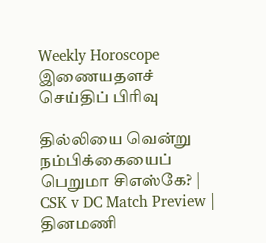Weekly Horoscope
இணையதளச் செய்திப் பிரிவு

தில்லியை வென்று நம்பிக்கையைப் பெறுமா சிஎஸ்கே? | CSK v DC Match Preview |
தினமணி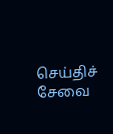செய்திச் சேவை